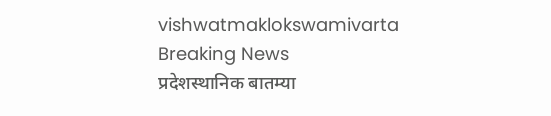vishwatmaklokswamivarta
Breaking News
प्रदेशस्थानिक बातम्या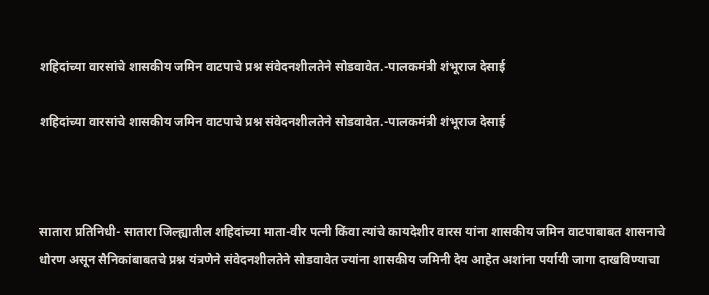शहिदांच्या वारसांचे शासकीय जमिन वाटपाचे प्रश्न संवेदनशीलतेने सोडवावेत.-पालकमंत्री शंभूराज देसाई

शहिदांच्या वारसांचे शासकीय जमिन वाटपाचे प्रश्न संवेदनशीलतेने सोडवावेत.-पालकमंत्री शंभूराज देसाई



सातारा प्रतिनिधी- सातारा जिल्ह्यातील शहिदांच्या माता-वीर पत्नी किंवा त्यांचे कायदेशीर वारस यांना शासकीय जमिन वाटपाबाबत शासनाचे धोरण असून सैनिकांबाबतचे प्रश्न यंत्रणेने संवेदनशीलतेने सोडवावेत ज्यांना शासकीय जमिनी देय आहेत अशांना पर्यायी जागा दाखविण्याचा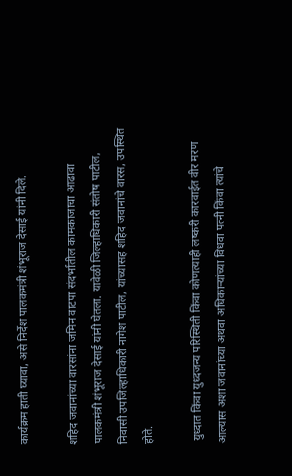कार्यक्रम हाती घ्यावा, असे निर्देश पालकमंत्री शंभूराज देसाई यांनी दिले.

शहिद जवानांच्या वारसांना जमिन वाटपा संदर्भातील कामकाजाचा आढावा पालकमंत्री शंभूराज देसाई यांनी घेतला. यावेळी जिल्हाधिकारी संतोष पाटील, निवासी उपजिल्हाधिकारी नागेश पाटील, यांच्यासह शहिद जवानांचे वारस, उपस्थित होते.

 युध्दात किंवा युध्दजन्य परिस्थिती किंवा कोणत्याही लष्करी कारवाईत वीर मरण आल्यास अशा जवानांच्या अथवा अधिकाऱ्यांच्या विधवा पत्नी किंवा त्यांचे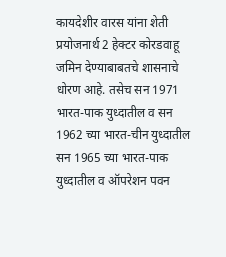कायदेशीर वारस यांना शेती प्रयोजनार्थ 2 हेक्टर कोरडवाहू जमिन देण्याबाबतचे शासनाचे धोरण आहे. तसेच सन 1971 भारत-पाक युध्दातील व सन 1962 च्या भारत-चीन युध्दातील सन 1965 च्या भारत-पाक युध्दातील व ऑपरेशन पवन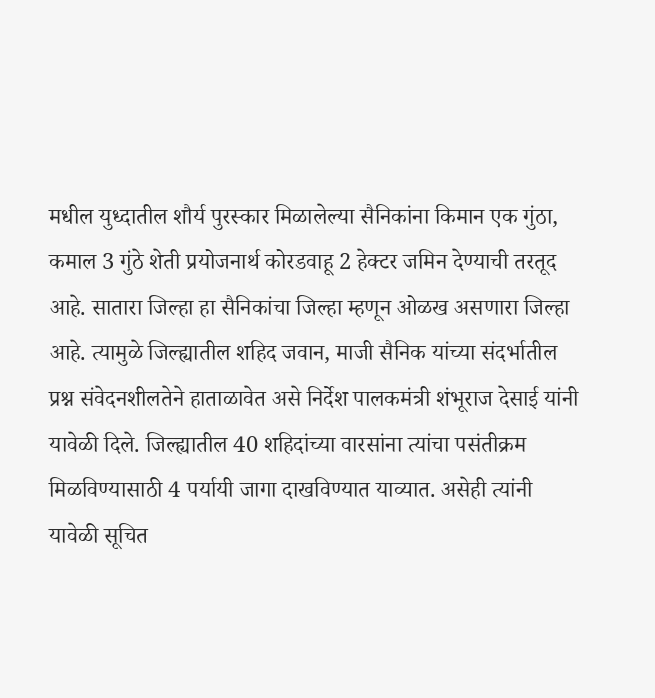मधील युध्दातील शौर्य पुरस्कार मिळालेल्या सैनिकांना किमान एक गुंठा, कमाल 3 गुंठे शेती प्रयोजनार्थ कोरडवाहू 2 हेक्टर जमिन देण्याची तरतूद आहे. सातारा जिल्हा हा सैनिकांचा जिल्हा म्हणून ओळख असणारा जिल्हा आहे. त्यामुळे जिल्ह्यातील शहिद जवान, माजी सैनिक यांच्या संदर्भातील प्रश्न संवेदनशीलतेने हाताळावेत असे निर्देश पालकमंत्री शंभूराज देसाई यांनी यावेळी दिले. जिल्ह्यातील 40 शहिदांच्या वारसांना त्यांचा पसंतीक्रम मिळविण्यासाठी 4 पर्यायी जागा दाखविण्यात याव्यात. असेही त्यांनी यावेळी सूचित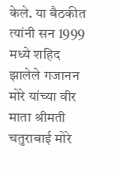केले. या बैठकीत त्यांनी सन 1999 मध्ये शहिद झालेले गजानन मोरे यांच्या वीर माता श्रीमती चतुराबाई मोरे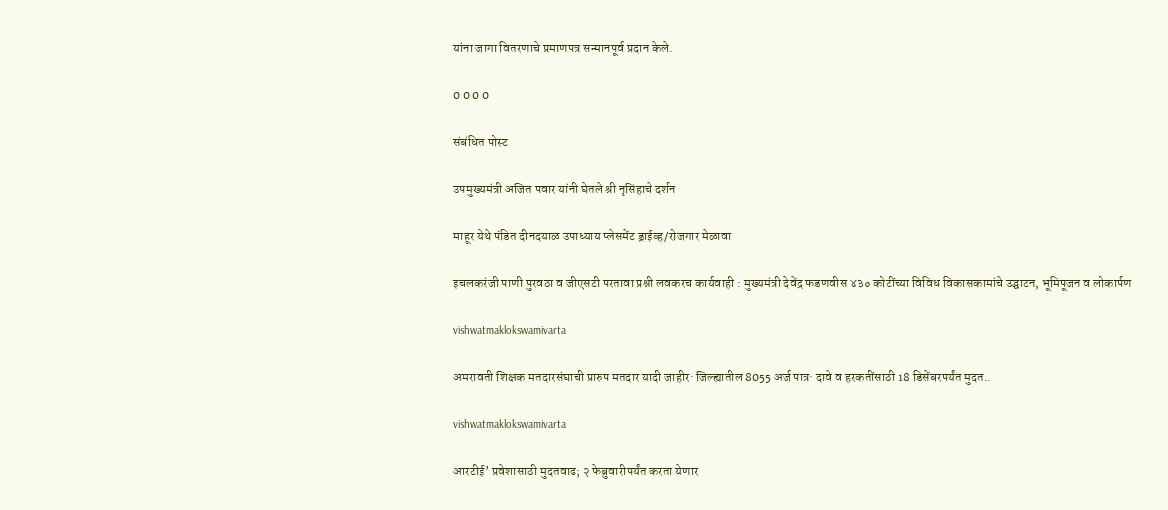यांना जागा वितरणाचे प्रमाणपत्र सन्मानपूर्व प्रदान केले.

0 0 0 0

संबंधित पोस्ट

उपमुख्यमंत्री अजित पवार यांनी घेतले श्री नृसिंहाचे दर्शन

माहूर येथे पंडित दीनदयाळ उपाध्याय प्लेसमेंट ड्राईव्ह/रोजगार मेळावा

इचलकरंजी पाणी पुरवठा व जीएसटी परतावा प्रश्नी लवकरच कार्यवाही : मुख्यमंत्री देवेंद्र फडणवीस ४३० कोटींच्या विविध विकासकामांचे उद्घाटन, भूमिपूजन व लोकार्पण

vishwatmaklokswamivarta

अमरावती शिक्षक मतदारसंघाची प्रारुप मतदार यादी जाहीर· जिल्ह्यातील 8055 अर्ज पात्र· दावे व हरकतींसाठी 18 डिसेंबरपर्यंत मुदत..

vishwatmaklokswamivarta

आरटीई’ प्रवेशासाठी मुदतवाढ; २ फेब्रुवारीपर्यंत करता येणार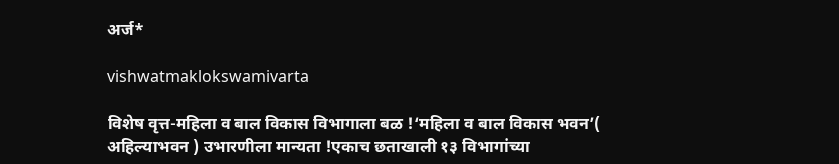अर्ज*

vishwatmaklokswamivarta

विशेष वृत्त-महिला व बाल विकास विभागाला बळ !‘महिला व बाल विकास भवन’( अहिल्याभवन ) उभारणीला मान्यता !एकाच छताखाली १३ विभागांच्या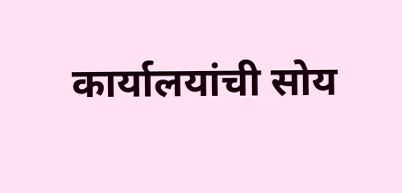कार्यालयांची सोय